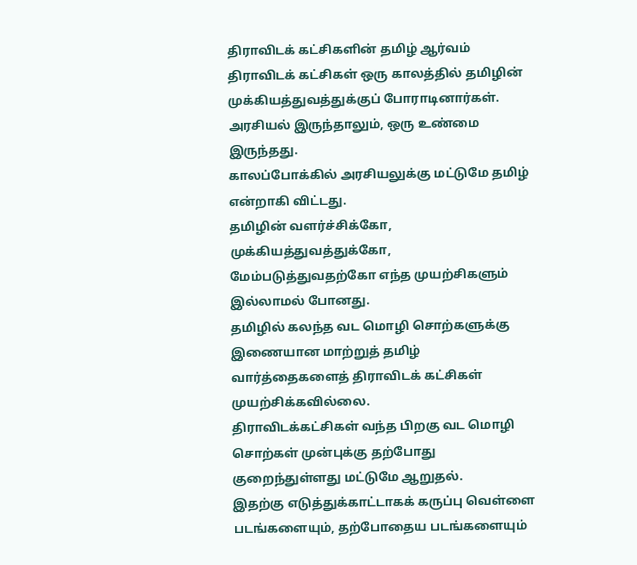திராவிடக் கட்சிகளின் தமிழ் ஆர்வம்
திராவிடக் கட்சிகள் ஒரு காலத்தில் தமிழின் முக்கியத்துவத்துக்குப் போராடினார்கள். அரசியல் இருந்தாலும், ஒரு உண்மை இருந்தது.
காலப்போக்கில் அரசியலுக்கு மட்டுமே தமிழ் என்றாகி விட்டது.
தமிழின் வளர்ச்சிக்கோ, முக்கியத்துவத்துக்கோ, மேம்படுத்துவதற்கோ எந்த முயற்சிகளும் இல்லாமல் போனது.
தமிழில் கலந்த வட மொழி சொற்களுக்கு இணையான மாற்றுத் தமிழ் வார்த்தைகளைத் திராவிடக் கட்சிகள் முயற்சிக்கவில்லை.
திராவிடக்கட்சிகள் வந்த பிறகு வட மொழி சொற்கள் முன்புக்கு தற்போது குறைந்துள்ளது மட்டுமே ஆறுதல்.
இதற்கு எடுத்துக்காட்டாகக் கருப்பு வெள்ளை படங்களையும், தற்போதைய படங்களையும்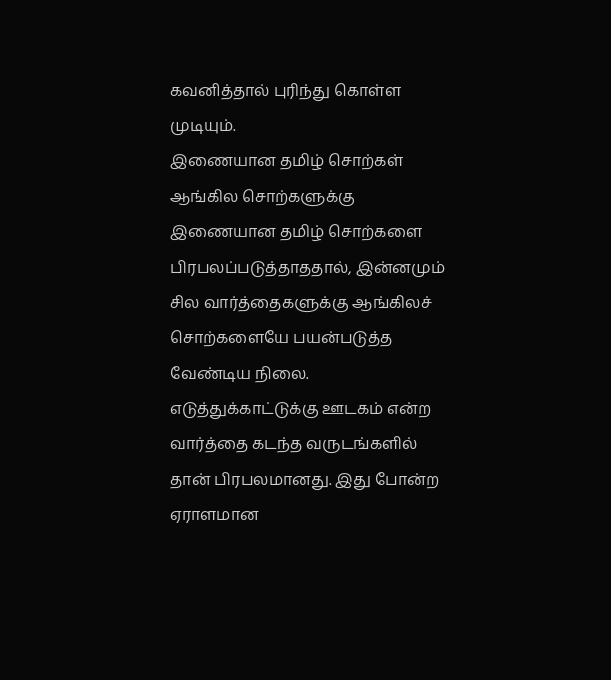கவனித்தால் புரிந்து கொள்ள முடியும்.
இணையான தமிழ் சொற்கள்
ஆங்கில சொற்களுக்கு இணையான தமிழ் சொற்களை பிரபலப்படுத்தாததால், இன்னமும் சில வார்த்தைகளுக்கு ஆங்கிலச் சொற்களையே பயன்படுத்த வேண்டிய நிலை.
எடுத்துக்காட்டுக்கு ஊடகம் என்ற வார்த்தை கடந்த வருடங்களில் தான் பிரபலமானது. இது போன்ற ஏராளமான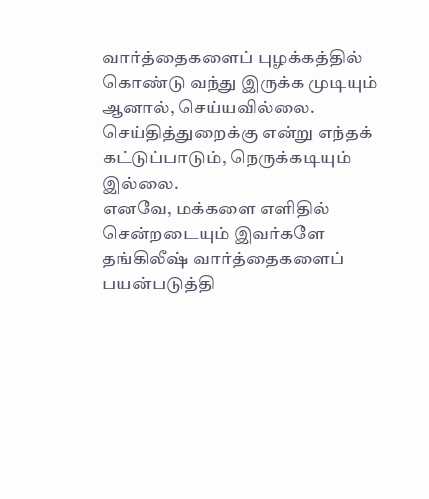வார்த்தைகளைப் புழக்கத்தில் கொண்டு வந்து இருக்க முடியும் ஆனால், செய்யவில்லை.
செய்தித்துறைக்கு என்று எந்தக் கட்டுப்பாடும், நெருக்கடியும் இல்லை.
எனவே, மக்களை எளிதில் சென்றடையும் இவர்களே தங்கிலீஷ் வார்த்தைகளைப் பயன்படுத்தி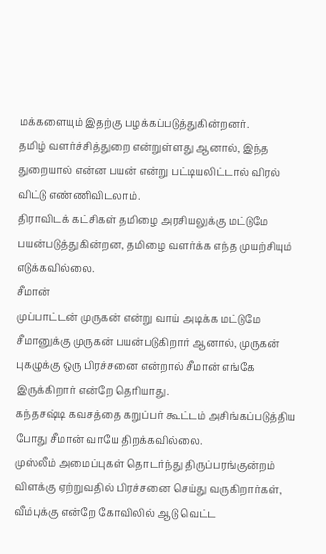மக்களையும் இதற்கு பழக்கப்படுத்துகின்றனர்.
தமிழ் வளர்ச்சித்துறை என்றுள்ளது ஆனால், இந்த துறையால் என்ன பயன் என்று பட்டியலிட்டால் விரல் விட்டு எண்ணிவிடலாம்.
திராவிடக் கட்சிகள் தமிழை அரசியலுக்கு மட்டுமே பயன்படுத்துகின்றன, தமிழை வளர்க்க எந்த முயற்சியும் எடுக்கவில்லை.
சீமான்
முப்பாட்டன் முருகன் என்று வாய் அடிக்க மட்டுமே சீமானுக்கு முருகன் பயன்படுகிறார் ஆனால், முருகன் புகழுக்கு ஒரு பிரச்சனை என்றால் சீமான் எங்கே இருக்கிறார் என்றே தெரியாது.
கந்தசஷ்டி கவசத்தை கறுப்பர் கூட்டம் அசிங்கப்படுத்திய போது சீமான் வாயே திறக்கவில்லை.
முஸ்லீம் அமைப்புகள் தொடர்ந்து திருப்பரங்குன்றம் விளக்கு ஏற்றுவதில் பிரச்சனை செய்து வருகிறார்கள், வீம்புக்கு என்றே கோவிலில் ஆடு வெட்ட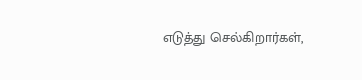எடுத்து செல்கிறார்கள்,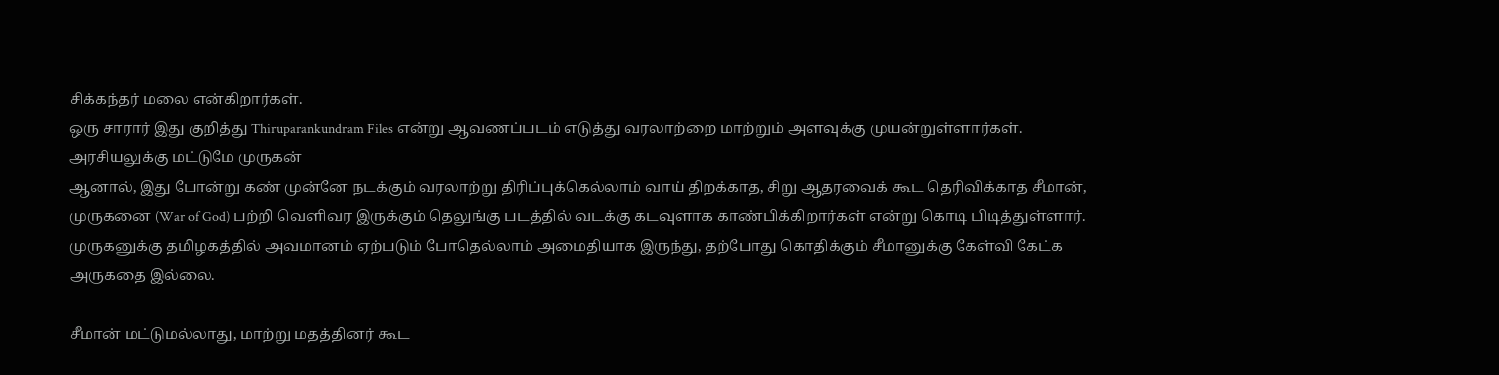சிக்கந்தர் மலை என்கிறார்கள்.
ஒரு சாரார் இது குறித்து Thiruparankundram Files என்று ஆவணப்படம் எடுத்து வரலாற்றை மாற்றும் அளவுக்கு முயன்றுள்ளார்கள்.
அரசியலுக்கு மட்டுமே முருகன்
ஆனால், இது போன்று கண் முன்னே நடக்கும் வரலாற்று திரிப்புக்கெல்லாம் வாய் திறக்காத, சிறு ஆதரவைக் கூட தெரிவிக்காத சீமான்,
முருகனை (War of God) பற்றி வெளிவர இருக்கும் தெலுங்கு படத்தில் வடக்கு கடவுளாக காண்பிக்கிறார்கள் என்று கொடி பிடித்துள்ளார்.
முருகனுக்கு தமிழகத்தில் அவமானம் ஏற்படும் போதெல்லாம் அமைதியாக இருந்து, தற்போது கொதிக்கும் சீமானுக்கு கேள்வி கேட்க அருகதை இல்லை.

சீமான் மட்டுமல்லாது, மாற்று மதத்தினர் கூட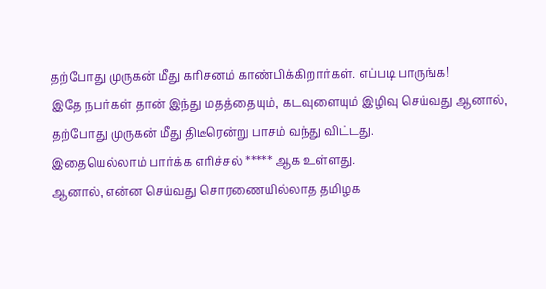தற்போது முருகன் மீது கரிசனம் காண்பிக்கிறார்கள். எப்படி பாருங்க!
இதே நபர்கள் தான் இந்து மதத்தையும், கடவுளையும் இழிவு செய்வது ஆனால், தற்போது முருகன் மீது திடீரென்று பாசம் வந்து விட்டது.
இதையெல்லாம் பார்க்க எரிச்சல் ***** ஆக உள்ளது.
ஆனால், என்ன செய்வது சொரணையில்லாத தமிழக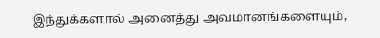இந்துக்களால் அனைத்து அவமானங்களையும்,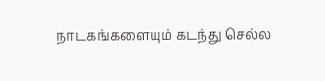நாடகங்களையும் கடந்து செல்ல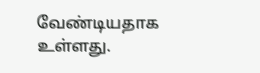வேண்டியதாக உள்ளது.